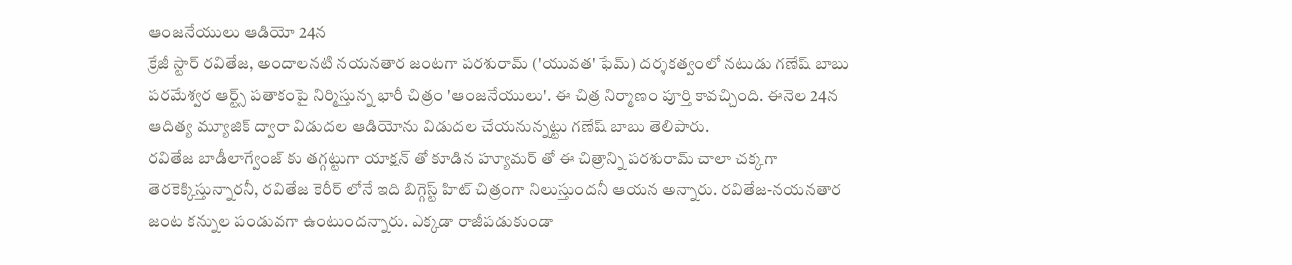ఆంజనేయులు ఆడియో 24న
క్రేజీ స్టార్ రవితేజ, అందాలనటి నయనతార జంటగా పరశురామ్ ('యువత' ఫేమ్) దర్శకత్వంలో నటుడు గణేష్ బాబు పరమేశ్వర ఆర్ట్స్ పతాకంపై నిర్మిస్తున్న భారీ చిత్రం 'ఆంజనేయులు'. ఈ చిత్ర నిర్మాణం పూర్తి కావచ్చింది. ఈనెల 24న ఆదిత్య మ్యూజిక్ ద్వారా విడుదల ఆడియోను విడుదల చేయనున్నట్టు గణేష్ బాబు తెలిపారు.
రవితేజ బాడీలాగ్వేంజ్ కు తగ్గట్టుగా యాక్షన్ తో కూడిన హ్యూమర్ తో ఈ చిత్రాన్ని పరశురామ్ చాలా చక్కగా తెరకెక్కిస్తున్నారనీ, రవితేజ కెరీర్ లోనే ఇది బిగ్గెస్ట్ హిట్ చిత్రంగా నిలుస్తుందనీ ఆయన అన్నారు. రవితేజ-నయనతార జంట కన్నుల పండువగా ఉంటుందన్నారు. ఎక్కడా రాజీపడుకుండా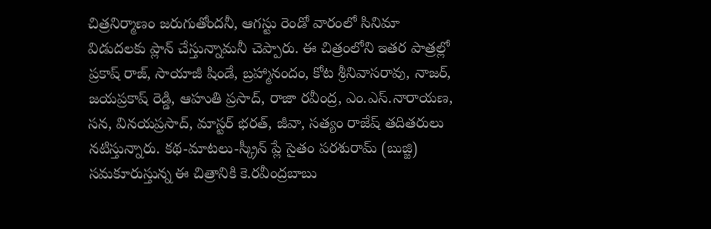చిత్రనిర్మాణం జరుగుతోందనీ, ఆగస్టు రెండో వారంలో సినిమా విడుదలకు ప్లాన్ చేస్తున్నామనీ చెప్పారు. ఈ చిత్రంలోని ఇతర పాత్రల్లో ప్రకాష్ రాజ్, సాయాజీ షిండే, బ్రహ్మానందం, కోట శ్రీనివాసరావు, నాజర్, జయప్రకాష్ రెడ్డి, ఆహుతి ప్రసాద్, రాజా రవీంద్ర, ఎం.ఎస్.నారాయణ, సన, వినయప్రసాద్, మాస్టర్ భరత్, జీవా, సత్యం రాజేష్ తదితరులు నటిస్తున్నారు. కథ-మాటలు-స్క్రీన్ ప్లే సైతం పరశురామ్ (బుజ్జి) సమకూరుస్తున్న ఈ చిత్రానికి కె.రవీంద్రబాబు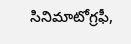సినిమాటోగ్రఫీ,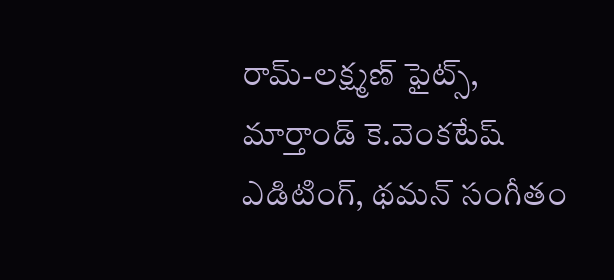రామ్-లక్ష్మణ్ ఫైట్స్, మార్తాండ్ కె.వెంకటేష్ ఎడిటింగ్, థమన్ సంగీతం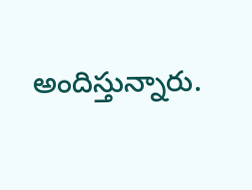అందిస్తున్నారు.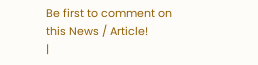Be first to comment on this News / Article!
|